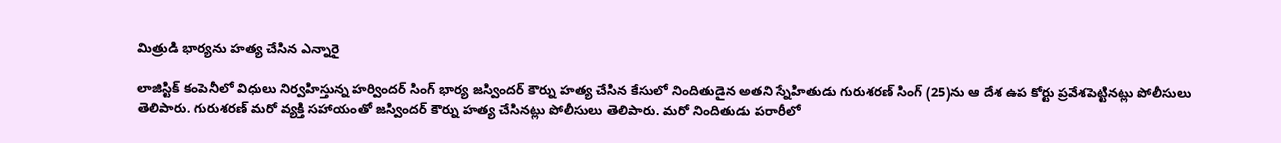మిత్రుడి భార్యను హత్య చేసిన ఎన్నారై

లాజిస్టిక్ కంపెనీలో విధులు నిర్వహిస్తున్న హర్విందర్ సింగ్ భార్య జస్విందర్ కౌర్ను హత్య చేసిన కేసులో నిందితుడైన అతని స్నేహితుడు గురుశరణ్ సింగ్ (25)ను ఆ దేశ ఉప కోర్టు ప్రవేశపెట్టినట్లు పోలీసులు తెలిపారు. గురుశరణ్ మరో వ్యక్తి సహాయంతో జస్విందర్ కౌర్ను హత్య చేసినట్లు పోలీసులు తెలిపారు. మరో నిందితుడు పరారీలో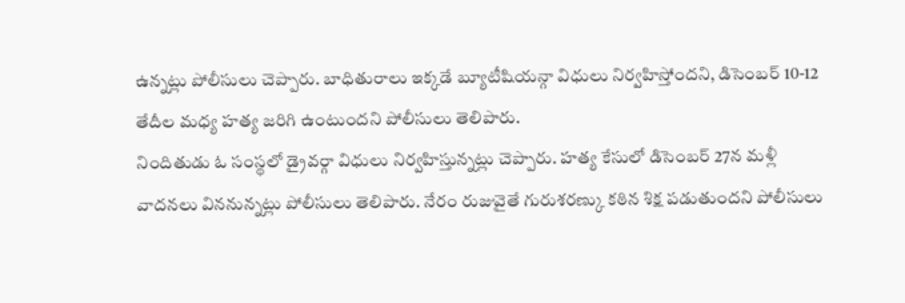ఉన్నట్లు పోలీసులు చెప్పారు. బాధితురాలు ఇక్కడే బ్యూటీషియన్గా విధులు నిర్వహిస్తోందని, డిసెంబర్ 10-12 తేదీల మధ్య హత్య జరిగి ఉంటుందని పోలీసులు తెలిపారు.
నిందితుడు ఓ సంస్థలో డ్రైవర్గా విధులు నిర్వహిస్తున్నట్లు చెప్పారు. హత్య కేసులో డిసెంబర్ 27న మళ్లీ వాదనలు విననున్నట్లు పోలీసులు తెలిపారు. నేరం రుజువైతే గురుశరణ్కు కఠిన శిక్ష పడుతుందని పోలీసులు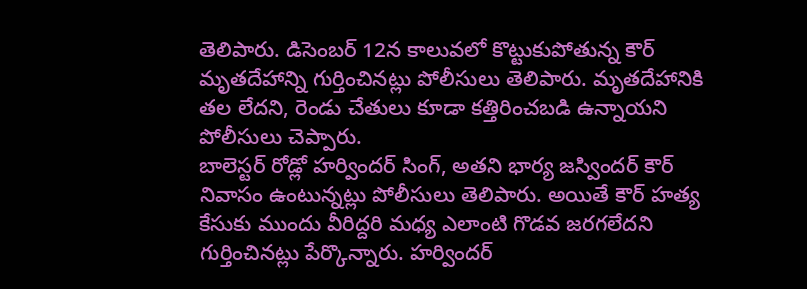తెలిపారు. డిసెంబర్ 12న కాలువలో కొట్టుకుపోతున్న కౌర్ మృతదేహాన్ని గుర్తించినట్లు పోలీసులు తెలిపారు. మృతదేహానికి తల లేదని, రెండు చేతులు కూడా కత్తిరించబడి ఉన్నాయని పోలీసులు చెప్పారు.
బాలెస్టర్ రోడ్లో హర్విందర్ సింగ్, అతని భార్య జస్విందర్ కౌర్ నివాసం ఉంటున్నట్లు పోలీసులు తెలిపారు. అయితే కౌర్ హత్య కేసుకు ముందు వీరిద్దరి మధ్య ఎలాంటి గొడవ జరగలేదని గుర్తించినట్లు పేర్కొన్నారు. హర్విందర్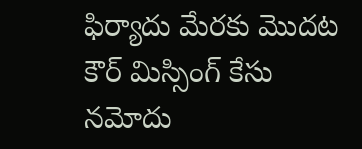ఫిర్యాదు మేరకు మొదట కౌర్ మిస్సింగ్ కేసు నమోదు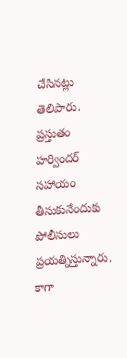చేసినట్లు తెలిపారు. ప్రస్తుతం హర్విందర్ సహాయం తీసుకునేందుకు పోలీసులు ప్రయత్నిస్తున్నారు. కాగా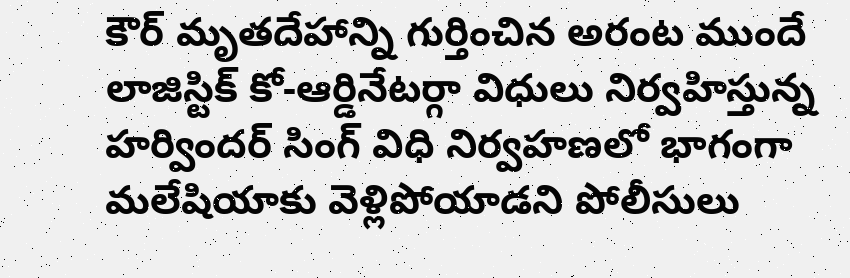కౌర్ మృతదేహాన్ని గుర్తించిన అరంట ముందే లాజిస్టిక్ కో-ఆర్డినేటర్గా విధులు నిర్వహిస్తున్న హర్విందర్ సింగ్ విధి నిర్వహణలో భాగంగా మలేషియాకు వెళ్లిపోయాడని పోలీసులు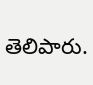తెలిపారు.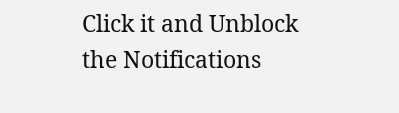Click it and Unblock the Notifications